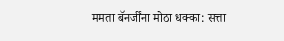ममता बॅनर्जींना मोठा धक्का: सत्ता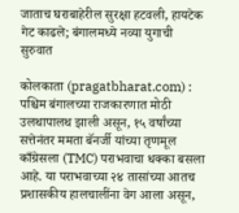जाताच घराबाहेरील सुरक्षा हटवली, हायटेक गेट काढले; बंगालमध्ये नव्या युगाची सुरुवात

कोलकाता (pragatbharat.com) : पश्चिम बंगालच्या राजकारणात मोठी उलथापालथ झाली असून, १५ वर्षांच्या सत्तेनंतर ममता बॅनर्जी यांच्या तृणमूल काँग्रेसला (TMC) पराभवाचा धक्का बसला आहे. या पराभवाच्या २४ तासांच्या आतच प्रशासकीय हालचालींना वेग आला असून,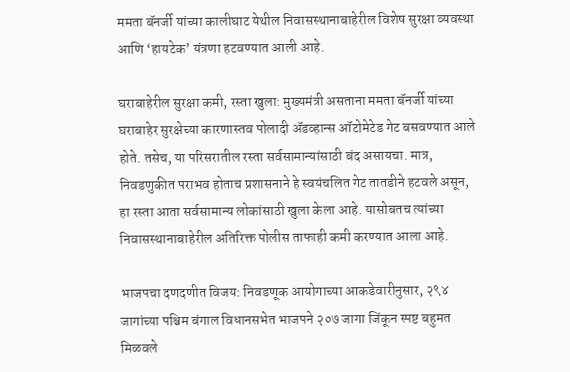ममता बॅनर्जी यांच्या कालीघाट येथील निवासस्थानाबाहेरील विशेष सुरक्षा व्यवस्था आणि ‘हायटेक’ यंत्रणा हटवण्यात आली आहे.

घराबाहेरील सुरक्षा कमी, रस्ता खुला: मुख्यमंत्री असताना ममता बॅनर्जी यांच्या घराबाहेर सुरक्षेच्या कारणास्तव पोलादी ॲडव्हान्स ऑटोमेटेड गेट बसवण्यात आले होते. तसेच, या परिसरातील रस्ता सर्वसामान्यांसाठी बंद असायचा. मात्र, निवडणुकीत पराभव होताच प्रशासनाने हे स्वयंचलित गेट तातडीने हटवले असून, हा रस्ता आता सर्वसामान्य लोकांसाठी खुला केला आहे. यासोबतच त्यांच्या निवासस्थानाबाहेरील अतिरिक्त पोलीस ताफाही कमी करण्यात आला आहे.

भाजपचा दणदणीत विजय: निवडणूक आयोगाच्या आकडेवारीनुसार, २९४ जागांच्या पश्चिम बंगाल विधानसभेत भाजपने २०७ जागा जिंकून स्पष्ट बहुमत मिळवले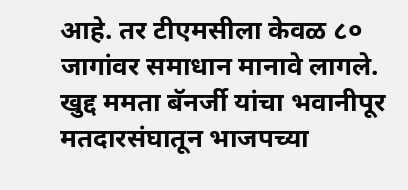आहे. तर टीएमसीला केवळ ८० जागांवर समाधान मानावे लागले. खुद्द ममता बॅनर्जी यांचा भवानीपूर मतदारसंघातून भाजपच्या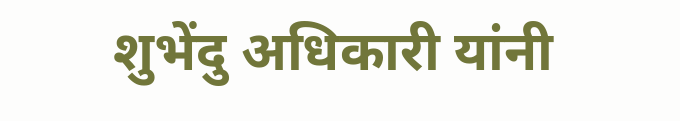शुभेंदु अधिकारी यांनी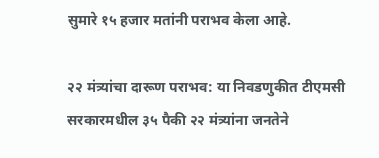सुमारे १५ हजार मतांनी पराभव केला आहे.

२२ मंत्र्यांचा दारूण पराभव: या निवडणुकीत टीएमसी सरकारमधील ३५ पैकी २२ मंत्र्यांना जनतेने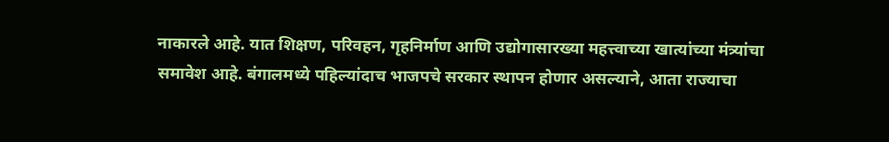नाकारले आहे. यात शिक्षण, परिवहन, गृहनिर्माण आणि उद्योगासारख्या महत्त्वाच्या खात्यांच्या मंत्र्यांचा समावेश आहे. बंगालमध्ये पहिल्यांदाच भाजपचे सरकार स्थापन होणार असल्याने, आता राज्याचा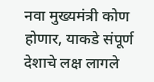नवा मुख्यमंत्री कोण होणार, याकडे संपूर्ण देशाचे लक्ष लागले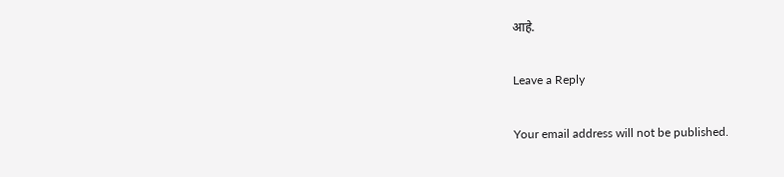आहे.

Leave a Reply

Your email address will not be published.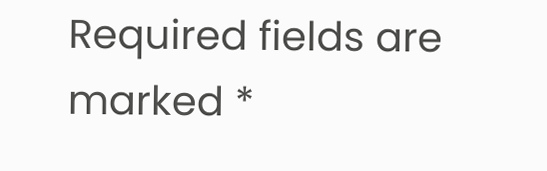Required fields are marked *